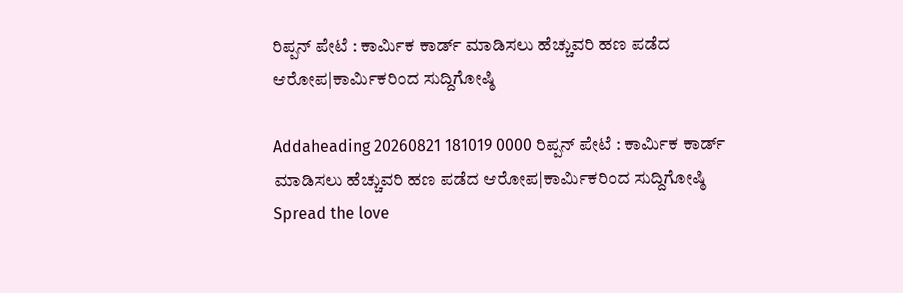ರಿಪ್ಪನ್ ಪೇಟೆ : ಕಾರ್ಮಿಕ ಕಾರ್ಡ್ ಮಾಡಿಸಲು ಹೆಚ್ಚುವರಿ ಹಣ ಪಡೆದ ಆರೋಪ|ಕಾರ್ಮಿಕರಿಂದ ಸುದ್ದಿಗೋಷ್ಠಿ

Addaheading 20260821 181019 0000 ರಿಪ್ಪನ್ ಪೇಟೆ : ಕಾರ್ಮಿಕ ಕಾರ್ಡ್ ಮಾಡಿಸಲು ಹೆಚ್ಚುವರಿ ಹಣ ಪಡೆದ ಆರೋಪ|ಕಾರ್ಮಿಕರಿಂದ ಸುದ್ದಿಗೋಷ್ಠಿ
Spread the love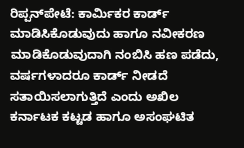ರಿಪ್ಪನ್‌ಪೇಟೆ: ಕಾರ್ಮಿಕರ ಕಾರ್ಡ್ ಮಾಡಿಸಿಕೊಡುವುದು ಹಾಗೂ ನವೀಕರಣ ಮಾಡಿಕೊಡುವುದಾಗಿ ನಂಬಿಸಿ ಹಣ ಪಡೆದು, ವರ್ಷಗಳಾದರೂ ಕಾರ್ಡ್ ನೀಡದೆ ಸತಾಯಿಸಲಾಗುತ್ತಿದೆ ಎಂದು ಅಖಿಲ ಕರ್ನಾಟಕ ಕಟ್ಟಡ ಹಾಗೂ ಅಸಂಘಟಿತ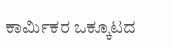ಕಾರ್ಮಿಕರ ಒಕ್ಕೂಟದ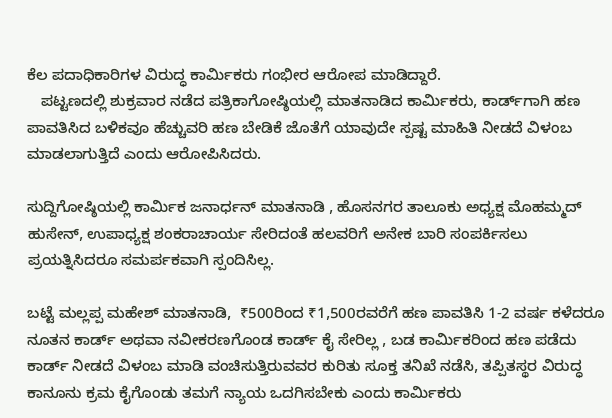ಕೆಲ ಪದಾಧಿಕಾರಿಗಳ ವಿರುದ್ಧ ಕಾರ್ಮಿಕರು ಗಂಭೀರ ಆರೋಪ ಮಾಡಿದ್ದಾರೆ.
   ಪಟ್ಟಣದಲ್ಲಿ ಶುಕ್ರವಾರ ನಡೆದ ಪತ್ರಿಕಾಗೋಷ್ಠಿಯಲ್ಲಿ ಮಾತನಾಡಿದ ಕಾರ್ಮಿಕರು, ಕಾರ್ಡ್‌ಗಾಗಿ ಹಣ ಪಾವತಿಸಿದ ಬಳಿಕವೂ ಹೆಚ್ಚುವರಿ ಹಣ ಬೇಡಿಕೆ ಜೊತೆಗೆ ಯಾವುದೇ ಸ್ಪಷ್ಟ ಮಾಹಿತಿ ನೀಡದೆ ವಿಳಂಬ ಮಾಡಲಾಗುತ್ತಿದೆ ಎಂದು ಆರೋಪಿಸಿದರು.

ಸುದ್ದಿಗೋಷ್ಠಿಯಲ್ಲಿ ಕಾರ್ಮಿಕ ಜನಾರ್ಧನ್ ಮಾತನಾಡಿ , ಹೊಸನಗರ ತಾಲೂಕು ಅಧ್ಯಕ್ಷ ಮೊಹಮ್ಮದ್ ಹುಸೇನ್, ಉಪಾಧ್ಯಕ್ಷ ಶಂಕರಾಚಾರ್ಯ ಸೇರಿದಂತೆ ಹಲವರಿಗೆ ಅನೇಕ ಬಾರಿ ಸಂಪರ್ಕಿಸಲು ಪ್ರಯತ್ನಿಸಿದರೂ ಸಮರ್ಪಕವಾಗಿ ಸ್ಪಂದಿಸಿಲ್ಲ.

ಬಟ್ಟೆ ಮಲ್ಲಪ್ಪ ಮಹೇಶ್ ಮಾತನಾಡಿ,  ₹500ರಿಂದ ₹1,500ರವರೆಗೆ ಹಣ ಪಾವತಿಸಿ 1-2 ವರ್ಷ ಕಳೆದರೂ ನೂತನ ಕಾರ್ಡ್ ಅಥವಾ ನವೀಕರಣಗೊಂಡ ಕಾರ್ಡ್ ಕೈ ಸೇರಿಲ್ಲ , ಬಡ ಕಾರ್ಮಿಕರಿಂದ ಹಣ ಪಡೆದು ಕಾರ್ಡ್ ನೀಡದೆ ವಿಳಂಬ ಮಾಡಿ ವಂಚಿಸುತ್ತಿರುವವರ ಕುರಿತು ಸೂಕ್ತ ತನಿಖೆ ನಡೆಸಿ, ತಪ್ಪಿತಸ್ಥರ ವಿರುದ್ಧ ಕಾನೂನು ಕ್ರಮ ಕೈಗೊಂಡು ತಮಗೆ ನ್ಯಾಯ ಒದಗಿಸಬೇಕು ಎಂದು ಕಾರ್ಮಿಕರು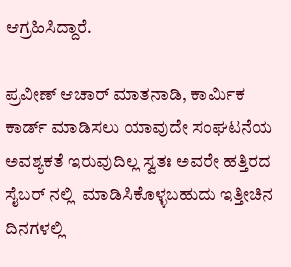ಆಗ್ರಹಿಸಿದ್ದಾರೆ.

ಪ್ರವೀಣ್ ಆಚಾರ್ ಮಾತನಾಡಿ, ಕಾರ್ಮಿಕ ಕಾರ್ಡ್ ಮಾಡಿಸಲು ಯಾವುದೇ ಸಂಘಟನೆಯ ಅವಶ್ಯಕತೆ ಇರುವುದಿಲ್ಲ ಸ್ವತಃ ಅವರೇ ಹತ್ತಿರದ ಸೈಬರ್ ನಲ್ಲಿ  ಮಾಡಿಸಿಕೊಳ್ಳಬಹುದು ಇತ್ತೀಚಿನ ದಿನಗಳಲ್ಲಿ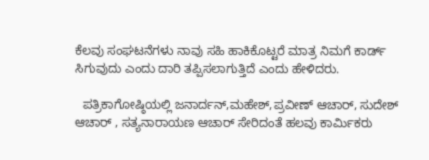ಕೆಲವು ಸಂಘಟನೆಗಳು ನಾವು ಸಹಿ ಹಾಕಿಕೊಟ್ಟರೆ ಮಾತ್ರ ನಿಮಗೆ ಕಾರ್ಡ್ ಸಿಗುವುದು ಎಂದು ದಾರಿ ತಪ್ಪಿಸಲಾಗುತ್ತಿದೆ ಎಂದು ಹೇಳಿದರು.

  ಪತ್ರಿಕಾಗೋಷ್ಠಿಯಲ್ಲಿ ಜನಾರ್ದನ್,ಮಹೇಶ್,ಪ್ರವೀಣ್ ಆಚಾರ್, ಸುದೇಶ್ ಆಚಾರ್ , ಸತ್ಯನಾರಾಯಣ ಆಚಾರ್ ಸೇರಿದಂತೆ ಹಲವು ಕಾರ್ಮಿಕರು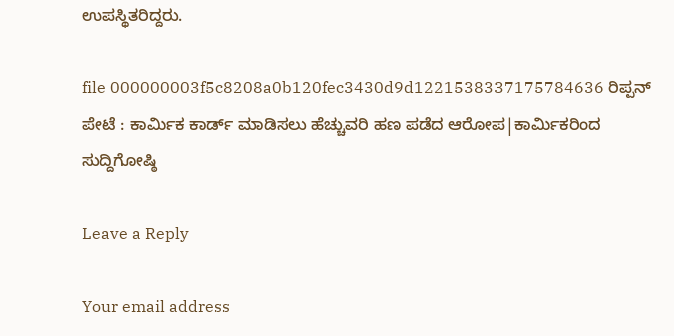ಉಪಸ್ಥಿತರಿದ್ದರು.

file 000000003f5c8208a0b120fec3430d9d1221538337175784636 ರಿಪ್ಪನ್ ಪೇಟೆ : ಕಾರ್ಮಿಕ ಕಾರ್ಡ್ ಮಾಡಿಸಲು ಹೆಚ್ಚುವರಿ ಹಣ ಪಡೆದ ಆರೋಪ|ಕಾರ್ಮಿಕರಿಂದ ಸುದ್ದಿಗೋಷ್ಠಿ

Leave a Reply

Your email address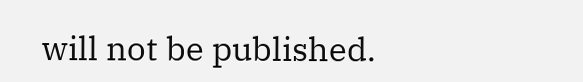will not be published.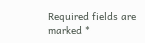Required fields are marked *